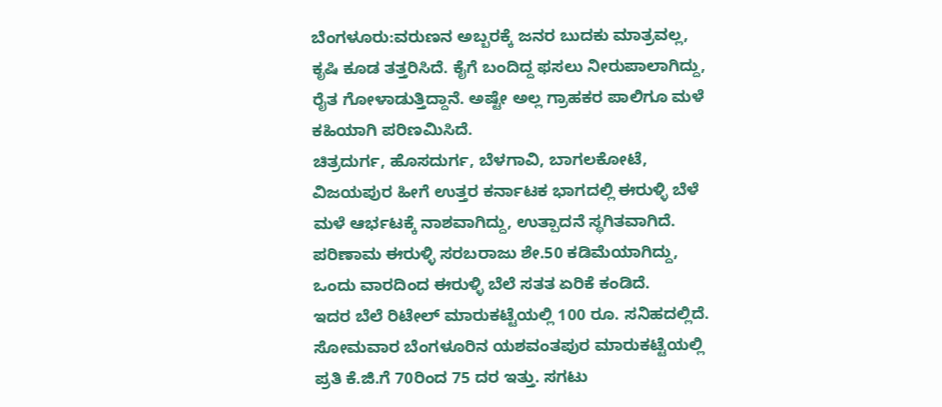ಬೆಂಗಳೂರು:ವರುಣನ ಅಬ್ಬರಕ್ಕೆ ಜನರ ಬುದಕು ಮಾತ್ರವಲ್ಲ, ಕೃಷಿ ಕೂಡ ತತ್ತರಿಸಿದೆ. ಕೈಗೆ ಬಂದಿದ್ದ ಫಸಲು ನೀರುಪಾಲಾಗಿದ್ದು, ರೈತ ಗೋಳಾಡುತ್ತಿದ್ದಾನೆ. ಅಷ್ಟೇ ಅಲ್ಲ ಗ್ರಾಹಕರ ಪಾಲಿಗೂ ಮಳೆ ಕಹಿಯಾಗಿ ಪರಿಣಮಿಸಿದೆ.
ಚಿತ್ರದುರ್ಗ, ಹೊಸದುರ್ಗ, ಬೆಳಗಾವಿ, ಬಾಗಲಕೋಟೆ, ವಿಜಯಪುರ ಹೀಗೆ ಉತ್ತರ ಕರ್ನಾಟಕ ಭಾಗದಲ್ಲಿ ಈರುಳ್ಳಿ ಬೆಳೆ ಮಳೆ ಆರ್ಭಟಕ್ಕೆ ನಾಶವಾಗಿದ್ದು, ಉತ್ಪಾದನೆ ಸ್ಥಗಿತವಾಗಿದೆ. ಪರಿಣಾಮ ಈರುಳ್ಳಿ ಸರಬರಾಜು ಶೇ.50 ಕಡಿಮೆಯಾಗಿದ್ದು, ಒಂದು ವಾರದಿಂದ ಈರುಳ್ಳಿ ಬೆಲೆ ಸತತ ಏರಿಕೆ ಕಂಡಿದೆ.
ಇದರ ಬೆಲೆ ರಿಟೇಲ್ ಮಾರುಕಟ್ಟೆಯಲ್ಲಿ 100 ರೂ. ಸನಿಹದಲ್ಲಿದೆ. ಸೋಮವಾರ ಬೆಂಗಳೂರಿನ ಯಶವಂತಪುರ ಮಾರುಕಟ್ಟೆಯಲ್ಲಿ ಪ್ರತಿ ಕೆ.ಜಿ.ಗೆ 70ರಿಂದ 75 ದರ ಇತ್ತು. ಸಗಟು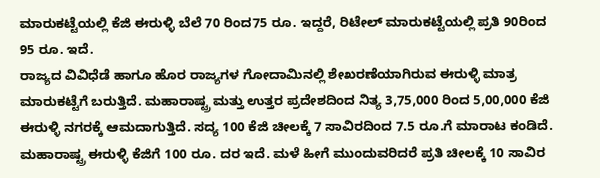ಮಾರುಕಟ್ಟೆಯಲ್ಲಿ ಕೆಜಿ ಈರುಳ್ಳಿ ಬೆಲೆ 70 ರಿಂದ75 ರೂ. ಇದ್ದರೆ, ರಿಟೇಲ್ ಮಾರುಕಟ್ಟೆಯಲ್ಲಿ ಪ್ರತಿ 90ರಿಂದ 95 ರೂ. ಇದೆ.
ರಾಜ್ಯದ ವಿವಿಧೆಡೆ ಹಾಗೂ ಹೊರ ರಾಜ್ಯಗಳ ಗೋದಾಮಿನಲ್ಲಿ ಶೇಖರಣೆಯಾಗಿರುವ ಈರುಳ್ಳಿ ಮಾತ್ರ ಮಾರುಕಟ್ಟೆಗೆ ಬರುತ್ತಿದೆ. ಮಹಾರಾಷ್ಟ್ರ ಮತ್ತು ಉತ್ತರ ಪ್ರದೇಶದಿಂದ ನಿತ್ಯ 3,75,000 ರಿಂದ 5,00,000 ಕೆಜಿ ಈರುಳ್ಳಿ ನಗರಕ್ಕೆ ಆಮದಾಗುತ್ತಿದೆ. ಸದ್ಯ 100 ಕೆಜಿ ಚೀಲಕ್ಕೆ 7 ಸಾವಿರದಿಂದ 7.5 ರೂ.ಗೆ ಮಾರಾಟ ಕಂಡಿದೆ. ಮಹಾರಾಷ್ಟ್ರ ಈರುಳ್ಳಿ ಕೆಜಿಗೆ 100 ರೂ. ದರ ಇದೆ. ಮಳೆ ಹೀಗೆ ಮುಂದುವರಿದರೆ ಪ್ರತಿ ಚೀಲಕ್ಕೆ 10 ಸಾವಿರ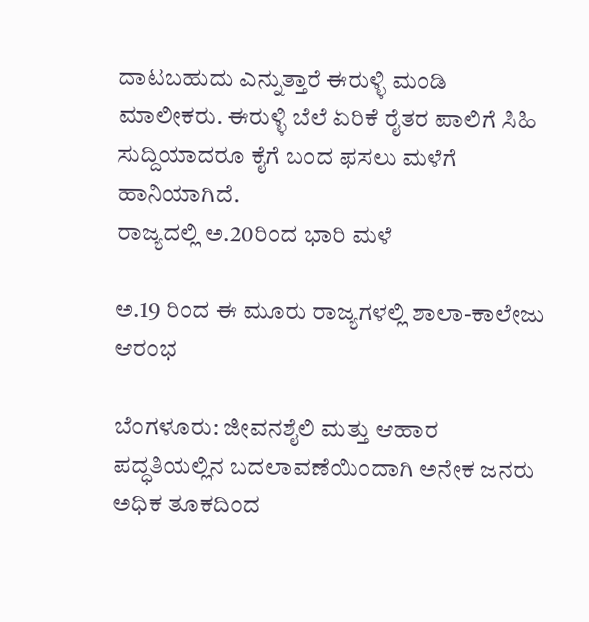ದಾಟಬಹುದು ಎನ್ನುತ್ತಾರೆ ಈರುಳ್ಳಿ ಮಂಡಿ ಮಾಲೀಕರು. ಈರುಳ್ಳಿ ಬೆಲೆ ಏರಿಕೆ ರೈತರ ಪಾಲಿಗೆ ಸಿಹಿ ಸುದ್ದಿಯಾದರೂ ಕೈಗೆ ಬಂದ ಫಸಲು ಮಳೆಗೆ ಹಾನಿಯಾಗಿದೆ.
ರಾಜ್ಯದಲ್ಲಿ ಅ.20ರಿಂದ ಭಾರಿ ಮಳೆ

ಅ.19 ರಿಂದ ಈ ಮೂರು ರಾಜ್ಯಗಳಲ್ಲಿ ಶಾಲಾ-ಕಾಲೇಜು ಆರಂಭ

ಬೆಂಗಳೂರು: ಜೀವನಶೈಲಿ ಮತ್ತು ಆಹಾರ ಪದ್ಧತಿಯಲ್ಲಿನ ಬದಲಾವಣೆಯಿಂದಾಗಿ ಅನೇಕ ಜನರು ಅಧಿಕ ತೂಕದಿಂದ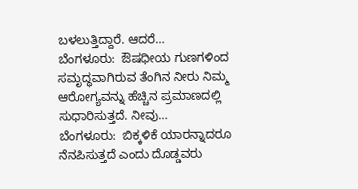ಬಳಲುತ್ತಿದ್ದಾರೆ. ಆದರೆ…
ಬೆಂಗಳೂರು:  ಔಷಧೀಯ ಗುಣಗಳಿಂದ ಸಮೃದ್ಧವಾಗಿರುವ ತೆಂಗಿನ ನೀರು ನಿಮ್ಮ  ಆರೋಗ್ಯವನ್ನು ಹೆಚ್ಚಿನ ಪ್ರಮಾಣದಲ್ಲಿ ಸುಧಾರಿಸುತ್ತದೆ. ನೀವು…
ಬೆಂಗಳೂರು:  ಬಿಕ್ಕಳಿಕೆ ಯಾರನ್ನಾದರೂ ನೆನಪಿಸುತ್ತದೆ ಎಂದು ದೊಡ್ಡವರು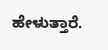ಹೇಳುತ್ತಾರೆ.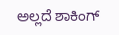ಅಲ್ಲದೆ ಶಾಕಿಂಗ್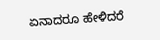ಏನಾದರೂ ಹೇಳಿದರೆ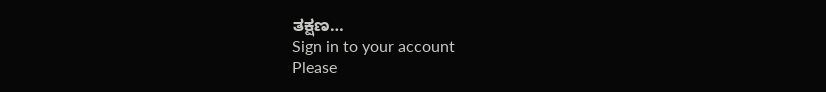ತಕ್ಷಣ…
Sign in to your account
Please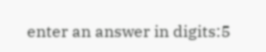enter an answer in digits:5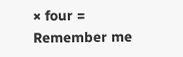× four =
Remember me